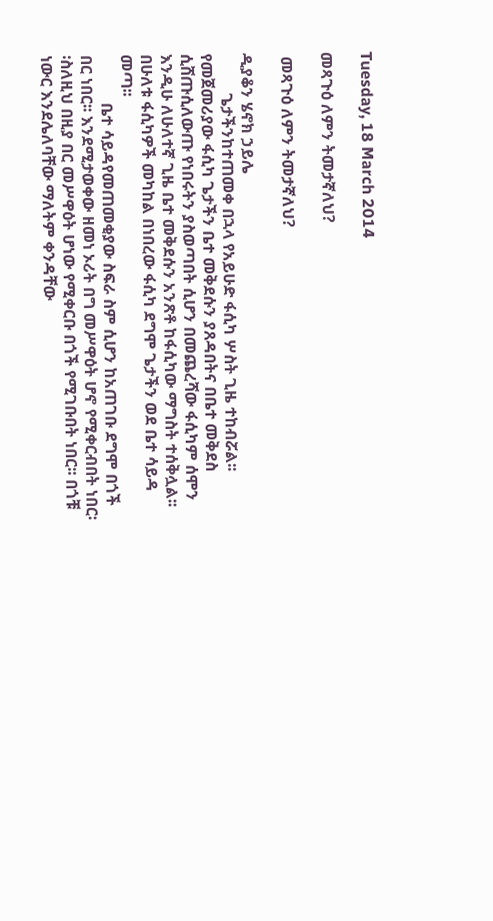Tuesday, 18 March 2014

መጻጉዕ ለምን ትመታኛለህ?

 መጻጉዕ ለምን ትመታኛለህ?

ዲያቆን ሄኖክ ኃይሌ
          ጌታችንከተጠመቀ በኋላ የአይሁድ ፋሲካ ሦስት ጊዜ ተከብሯል፡፡ የመጀመሪያው ፋሲካ ጌታችን ቤተ መቅደሱን ያጸዳበትና በቤተ መቅደስ ሲሸጡሲለውጡ የነበሩትን ያስወጣበት ሲሆን በመጨረሻው ፋሲካም ሰሞን እንዲሁ ለሁለተኛ ጊዜ ቤተ መቅደሱን አንጽቶ ከፋሲካው ማግስት ተሰቅሏል፡፡በሁለቱ ፋሲካዎች መካከል በነበረው ፋሲካ ደግሞ ጌታችን ወደ ቤተ ሳይዳ መጣ፡፡
            ቤተ ሳይዳየመጠመቂያው ስፍራ ስም ሲሆን ከአጠገቡ ደግሞ በጎች በር ነበር፡፡ እንደሚታወቀው ዘመነ ኦሪት በግ መሥዋዕት ሆኖ የሚቀርብበት ነበር፡፡ስለዚህ በዚያ በር መሥዋዕት ሆነው የሚቀርቡ በጎች የሚገቡበት ነበር፡፡ በጎቹ  ነውር እንደሌለባቸው ማለትም ቀንዳቸው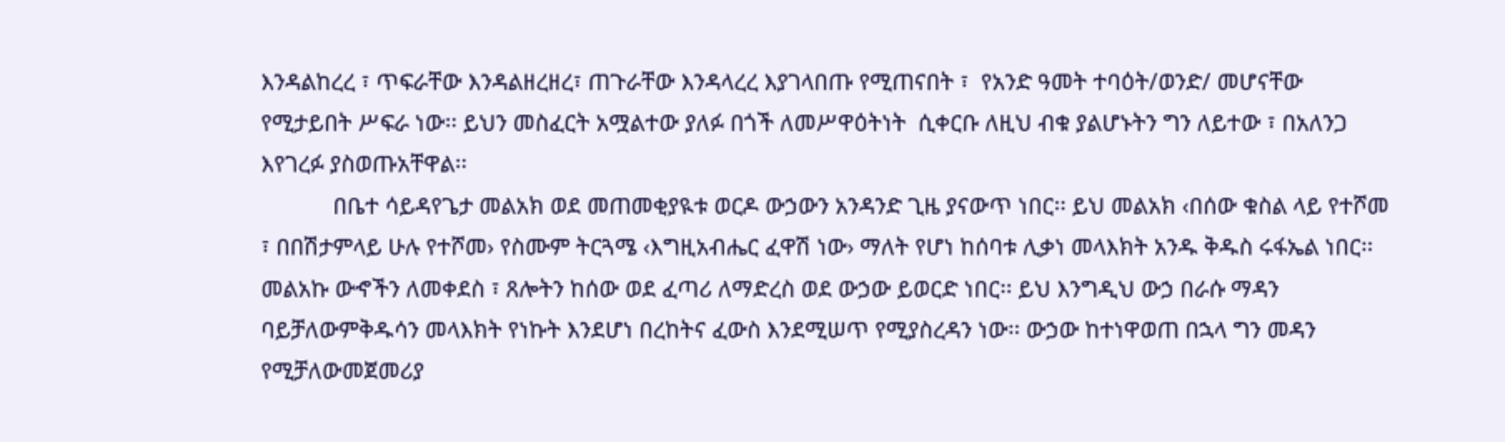እንዳልከረረ ፣ ጥፍራቸው እንዳልዘረዘረ፣ ጠጉራቸው እንዳላረረ እያገላበጡ የሚጠናበት ፣  የአንድ ዓመት ተባዕት/ወንድ/ መሆናቸው የሚታይበት ሥፍራ ነው፡፡ ይህን መስፈርት አሟልተው ያለፉ በጎች ለመሥዋዕትነት  ሲቀርቡ ለዚህ ብቁ ያልሆኑትን ግን ለይተው ፣ በአለንጋ እየገረፉ ያስወጡአቸዋል፡፡
            በቤተ ሳይዳየጌታ መልአክ ወደ መጠመቂያዪቱ ወርዶ ውኃውን አንዳንድ ጊዜ ያናውጥ ነበር፡፡ ይህ መልአክ ‹በሰው ቁስል ላይ የተሾመ ፣ በበሽታምላይ ሁሉ የተሾመ› የስሙም ትርጓሜ ‹እግዚአብሔር ፈዋሽ ነው› ማለት የሆነ ከሰባቱ ሊቃነ መላእክት አንዱ ቅዱስ ሩፋኤል ነበር፡፡መልአኩ ውኆችን ለመቀደስ ፣ ጸሎትን ከሰው ወደ ፈጣሪ ለማድረስ ወደ ውኃው ይወርድ ነበር፡፡ ይህ እንግዲህ ውኃ በራሱ ማዳን ባይቻለውምቅዱሳን መላእክት የነኩት እንደሆነ በረከትና ፈውስ እንደሚሠጥ የሚያስረዳን ነው፡፡ ውኃው ከተነዋወጠ በኋላ ግን መዳን የሚቻለውመጀመሪያ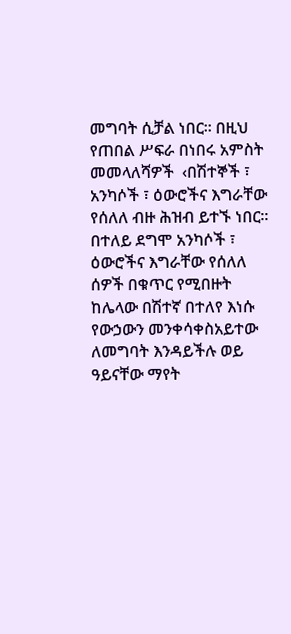መግባት ሲቻል ነበር፡፡ በዚህ የጠበል ሥፍራ በነበሩ አምስት መመላለሻዎች  ‹በሽተኞች ፣ አንካሶች ፣ ዕውሮችና እግራቸው የሰለለ ብዙ ሕዝብ ይተኙ ነበር፡፡በተለይ ደግሞ አንካሶች ፣ ዕውሮችና እግራቸው የሰለለ ሰዎች በቁጥር የሚበዙት ከሌላው በሽተኛ በተለየ እነሱ የውኃውን መንቀሳቀስአይተው ለመግባት እንዳይችሉ ወይ ዓይናቸው ማየት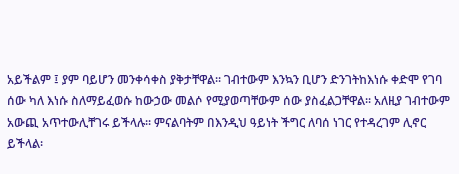አይችልም ፤ ያም ባይሆን መንቀሳቀስ ያቅታቸዋል፡፡ ገብተውም እንኳን ቢሆን ድንገትከእነሱ ቀድሞ የገባ ሰው ካለ እነሱ ስለማይፈወሱ ከውኃው መልሶ የሚያወጣቸውም ሰው ያስፈልጋቸዋል፡፡ አለዚያ ገብተውም አውጪ አጥተውሊቸገሩ ይችላሉ፡፡ ምናልባትም በእንዲህ ዓይነት ችግር ለባሰ ነገር የተዳረገም ሊኖር ይችላል፡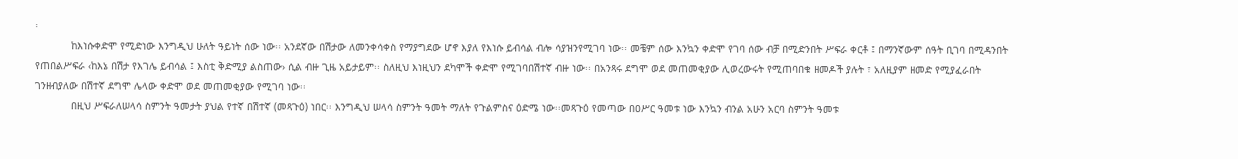፡
            ከእነሱቀድሞ የሚድነው እንግዲህ ሁለት ዓይነት ሰው ነው፡፡ አንደኛው በሽታው ለመንቀሳቀስ የማያግደው ሆኖ እያለ የእነሱ ይብሳል ብሎ ሳያዝንየሚገባ ነው፡፡ መቼም ሰው እንኳን ቀድሞ የገባ ሰው ብቻ በሚድንበት ሥፍራ ቀርቶ ፤ በማንኛውም ሰዓት ቢገባ በሚዳንበት የጠበልሥፍራ ‹ከእኔ በሽታ የእገሌ ይብሳል ፤ እስቲ ቅድሚያ ልስጠው› ሲል ብዙ ጊዜ አይታይም፡፡ ስለዚህ እነዚህን ደካሞች ቀድሞ የሚገባበሽተኛ ብዙ ነው፡፡ በአንጻሩ ደግሞ ወደ መጠመቂያው ሊወረውሩት የሚጠባበቁ ዘመዶች ያሉት ፣ አለዚያም ዘመድ የሚያፈራበት ገንዘብያለው በሽተኛ ደግሞ ሌላው ቀድሞ ወደ መጠመቂያው የሚገባ ነው፡፡
            በዚህ ሥፍራለሠላሳ ስምንት ዓመታት ያህል የተኛ በሽተኛ (መጻጉዕ) ነበር፡፡ እንግዲህ ሠላሳ ስምንት ዓመት ማለት የጉልምስና ዕድሜ ነው፡፡መጻጉዕ የመጣው በዐሥር ዓመቱ ነው እንኳን ብንል አሁን አርባ ስምንት ዓመቱ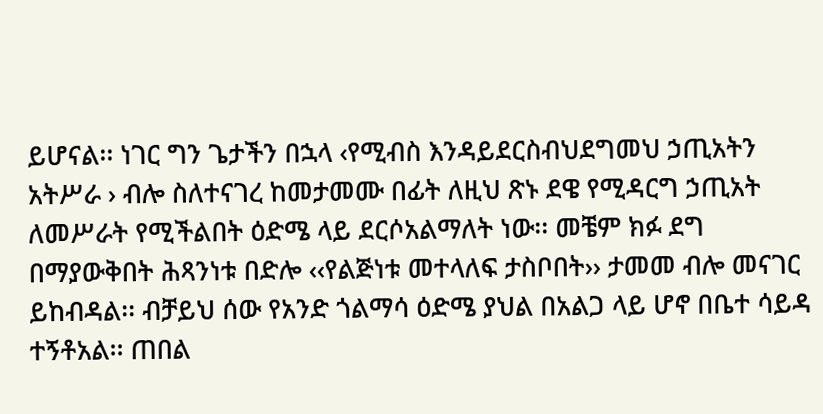ይሆናል፡፡ ነገር ግን ጌታችን በኋላ ‹የሚብስ እንዳይደርስብህደግመህ ኃጢአትን አትሥራ › ብሎ ስለተናገረ ከመታመሙ በፊት ለዚህ ጽኑ ደዌ የሚዳርግ ኃጢአት ለመሥራት የሚችልበት ዕድሜ ላይ ደርሶአልማለት ነው፡፡ መቼም ክፉ ደግ በማያውቅበት ሕጻንነቱ በድሎ ‹‹የልጅነቱ መተላለፍ ታስቦበት›› ታመመ ብሎ መናገር ይከብዳል፡፡ ብቻይህ ሰው የአንድ ጎልማሳ ዕድሜ ያህል በአልጋ ላይ ሆኖ በቤተ ሳይዳ ተኝቶአል፡፡ ጠበል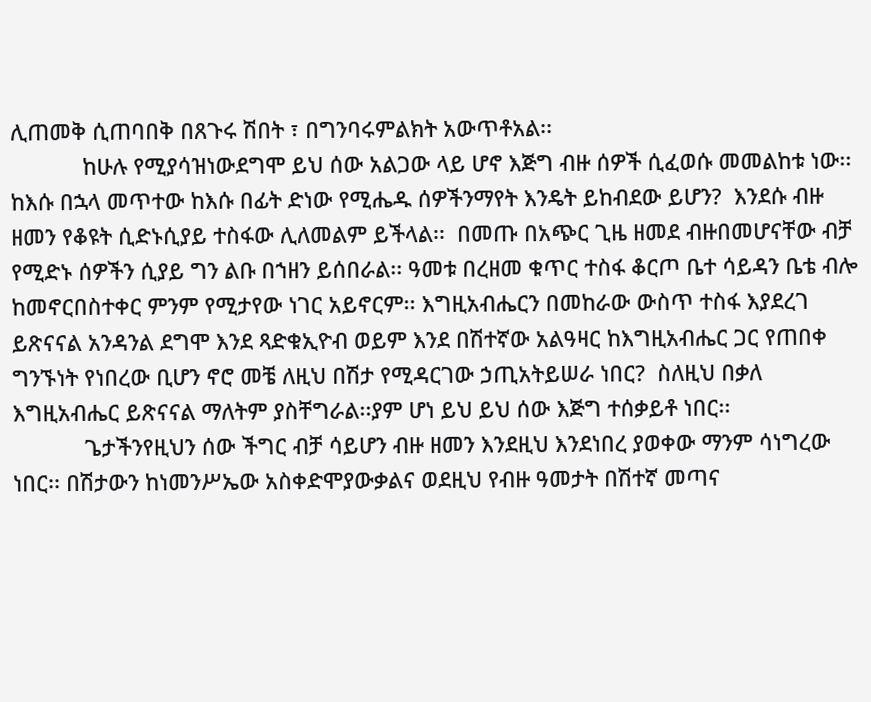ሊጠመቅ ሲጠባበቅ በጸጉሩ ሽበት ፣ በግንባሩምልክት አውጥቶአል፡፡
            ከሁሉ የሚያሳዝነውደግሞ ይህ ሰው አልጋው ላይ ሆኖ እጅግ ብዙ ሰዎች ሲፈወሱ መመልከቱ ነው፡፡ ከእሱ በኋላ መጥተው ከእሱ በፊት ድነው የሚሔዱ ሰዎችንማየት እንዴት ይከብደው ይሆን?  እንደሱ ብዙ ዘመን የቆዩት ሲድኑሲያይ ተስፋው ሊለመልም ይችላል፡፡  በመጡ በአጭር ጊዜ ዘመደ ብዙበመሆናቸው ብቻ የሚድኑ ሰዎችን ሲያይ ግን ልቡ በኀዘን ይሰበራል፡፡ ዓመቱ በረዘመ ቁጥር ተስፋ ቆርጦ ቤተ ሳይዳን ቤቴ ብሎ ከመኖርበስተቀር ምንም የሚታየው ነገር አይኖርም፡፡ እግዚአብሔርን በመከራው ውስጥ ተስፋ እያደረገ ይጽናናል አንዳንል ደግሞ እንደ ጻድቁኢዮብ ወይም እንደ በሽተኛው አልዓዛር ከእግዚአብሔር ጋር የጠበቀ ግንኙነት የነበረው ቢሆን ኖሮ መቼ ለዚህ በሽታ የሚዳርገው ኃጢአትይሠራ ነበር?  ስለዚህ በቃለ እግዚአብሔር ይጽናናል ማለትም ያስቸግራል፡፡ያም ሆነ ይህ ይህ ሰው እጅግ ተሰቃይቶ ነበር፡፡
            ጌታችንየዚህን ሰው ችግር ብቻ ሳይሆን ብዙ ዘመን እንደዚህ እንደነበረ ያወቀው ማንም ሳነግረው ነበር፡፡ በሽታውን ከነመንሥኤው አስቀድሞያውቃልና ወደዚህ የብዙ ዓመታት በሽተኛ መጣና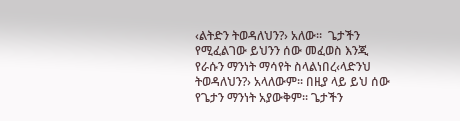‹ልትድን ትወዳለህን?› አለው፡፡  ጌታችን የሚፈልገው ይህንን ሰው መፈወስ እንጂ የራሱን ማንነት ማሳየት ስላልነበረ‹ላድንህ ትወዳለህን?› አላለውም፡፡ በዚያ ላይ ይህ ሰው የጌታን ማንነት አያውቅም፡፡ ጌታችን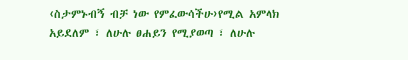‹ስታምኑብኝ ብቻ ነው የምፈውሳችሁ›የሚል አምላክ አይደለም ፣ ለሁሉ ፀሐይን የሚያወጣ ፣ ለሁሉ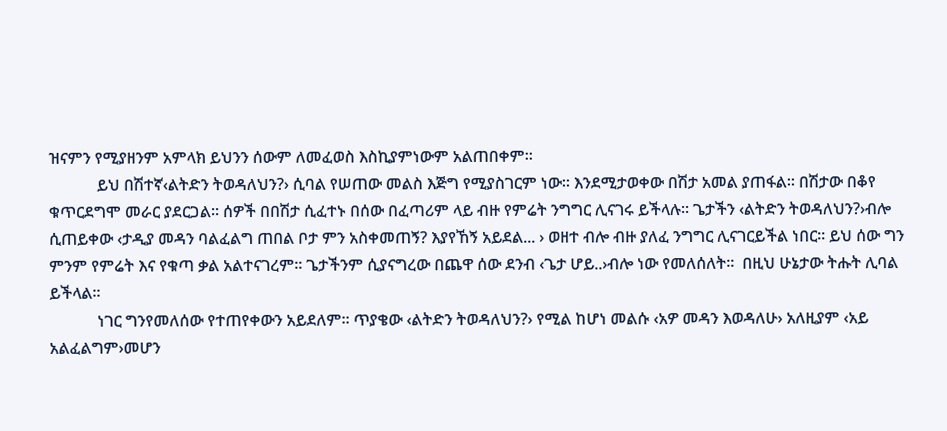ዝናምን የሚያዘንም አምላክ ይህንን ሰውም ለመፈወስ እስኪያምነውም አልጠበቀም፡፡
            ይህ በሽተኛ‹ልትድን ትወዳለህን?› ሲባል የሠጠው መልስ እጅግ የሚያስገርም ነው፡፡ እንደሚታወቀው በሽታ አመል ያጠፋል፡፡ በሽታው በቆየ ቁጥርደግሞ መራር ያደርጋል፡፡ ሰዎች በበሽታ ሲፈተኑ በሰው በፈጣሪም ላይ ብዙ የምሬት ንግግር ሊናገሩ ይችላሉ፡፡ ጌታችን ‹ልትድን ትወዳለህን?›ብሎ ሲጠይቀው ‹ታዲያ መዳን ባልፈልግ ጠበል ቦታ ምን አስቀመጠኝ? እያየኸኝ አይደል... › ወዘተ ብሎ ብዙ ያለፈ ንግግር ሊናገርይችል ነበር፡፡ ይህ ሰው ግን ምንም የምሬት እና የቁጣ ቃል አልተናገረም፡፡ ጌታችንም ሲያናግረው በጨዋ ሰው ደንብ ‹ጌታ ሆይ..›ብሎ ነው የመለሰለት፡፡  በዚህ ሁኔታው ትሑት ሊባል ይችላል፡፡
            ነገር ግንየመለሰው የተጠየቀውን አይደለም፡፡ ጥያቄው ‹ልትድን ትወዳለህን?› የሚል ከሆነ መልሱ ‹አዎ መዳን እወዳለሁ› አለዚያም ‹አይ አልፈልግም›መሆን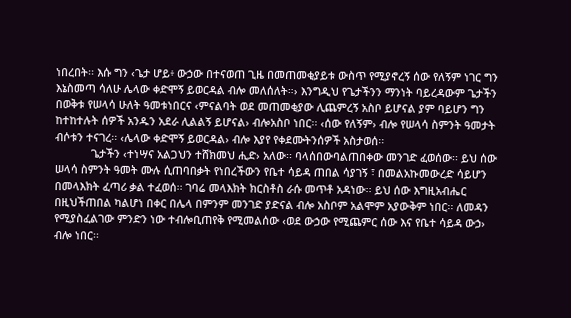ነበረበት፡፡ እሱ ግን ‹ጌታ ሆይ፥ ውኃው በተናወጠ ጊዜ በመጠመቂያይቱ ውስጥ የሚያኖረኝ ሰው የለኝም ነገር ግን እኔስመጣ ሳለሁ ሌላው ቀድሞኝ ይወርዳል ብሎ መለሰለት።› እንግዲህ የጌታችንን ማንነት ባይረዳውም ጌታችን በወቅቱ የሠላሳ ሁለት ዓመቱነበርና ‹ምናልባት ወደ መጠመቂያው ሊጨምረኝ አስቦ ይሆናል ያም ባይሆን ግን ከተከተሉት ሰዎች አንዱን አደራ ሊልልኝ ይሆናል› ብሎአስቦ ነበር፡፡ ‹ሰው የለኝም› ብሎ የሠላሳ ስምንት ዓመታት ብሶቱን ተናገረ፡፡ ‹ሌላው ቀድሞኝ ይወርዳል› ብሎ እያየ የቀደሙትንሰዎች አስታወሰ፡፡
            ጌታችን ‹ተነሣና አልጋህን ተሸክመህ ሒድ› አለው፡፡ ባላሰበውባልጠበቀው መንገድ ፈወሰው፡፡ ይህ ሰው ሠላሳ ስምንት ዓመት ሙሉ ሲጠባበቃት የነበረችውን የቤተ ሳይዳ ጠበል ሳያገኝ ፣ በመልአኩመውረድ ሳይሆን በመላእክት ፈጣሪ ቃል ተፈወሰ፡፡ ገባሬ መላእክት ክርስቶስ ራሱ መጥቶ አዳነው፡፡ ይህ ሰው እግዚአብሔር በዚህችጠበል ካልሆነ በቀር በሌላ በምንም መንገድ ያድናል ብሎ አስቦም አልሞም አያውቅም ነበር፡፡ ለመዳን የሚያስፈልገው ምንድን ነው ተብሎቢጠየቅ የሚመልሰው ‹ወደ ውኃው የሚጨምር ሰው እና የቤተ ሳይዳ ውኃ› ብሎ ነበር፡፡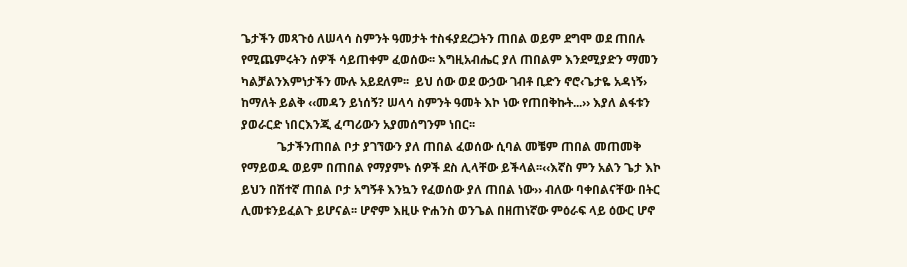ጌታችን መጻጉዕ ለሠላሳ ስምንት ዓመታት ተስፋያደረጋትን ጠበል ወይም ደግሞ ወደ ጠበሉ የሚጨምሩትን ሰዎች ሳይጠቀም ፈወሰው፡፡ እግዚአብሔር ያለ ጠበልም እንደሚያድን ማመን ካልቻልንእምነታችን ሙሉ አይደለም፡፡  ይህ ሰው ወደ ውኃው ገብቶ ቢድን ኖሮ‹ጌታዬ አዳነኝ› ከማለት ይልቅ ‹‹መዳን ይነሰኝ? ሠላሳ ስምንት ዓመት እኮ ነው የጠበቅኩት...›› እያለ ልፋቱን ያወራርድ ነበርእንጂ ፈጣሪውን አያመሰግንም ነበር፡፡
            ጌታችንጠበል ቦታ ያገኘውን ያለ ጠበል ፈወሰው ሲባል መቼም ጠበል መጠመቅ የማይወዱ ወይም በጠበል የማያምኑ ሰዎች ደስ ሊላቸው ይችላል፡፡‹‹እኛስ ምን አልን ጌታ እኮ ይህን በሽተኛ ጠበል ቦታ አግኝቶ እንኳን የፈወሰው ያለ ጠበል ነው›› ብለው ባቀበልናቸው በትር ሊመቱንይፈልጉ ይሆናል፡፡ ሆኖም እዚሁ ዮሐንስ ወንጌል በዘጠነኛው ምዕራፍ ላይ ዕውር ሆኖ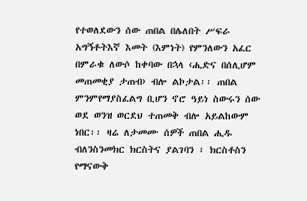የተወለደውን ሰው ጠበል በሌለበት ሥፍራ አግኝቶትእኛ እመት (እምነት) የምንለውን አፈር በምራቁ ለውሶ ከቀባው በኋላ ‹ሒድና በሰሊሆም መጠመቂያ ታጠብ› ብሎ ልኮታል፡፡ ጠበል ምንምየማያስፈልግ ቢሆን ኖሮ ዓይነ ስውሩን ሰው ወደ ወንዝ ወርደህ ተጠመቅ ብሎ አይልከውም ነበር፡፡ ዛሬ ለታመሙ ሰዎች ጠበል ሒዱ ብለንስንመክር ክርስትና ያልገባን ፣ ክርስቶስን የማናውቅ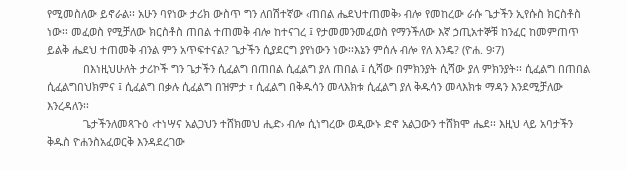የሚመስለው ይኖራል፡፡ አሁን ባየነው ታሪክ ውስጥ ግን ለበሽተኛው ‹ጠበል ሔደህተጠመቅ› ብሎ የመከረው ራሱ ጌታችን ኢየሱስ ክርስቶስ ነው፡፡ መፈወስ የሚቻለው ክርስቶስ ጠበል ተጠመቅ ብሎ ከተናገረ ፤ የታመመንመፈወስ የማንችለው እኛ ኃጢአተኞቹ ከንፈር ከመምጠጥ ይልቅ ሔደህ ተጠመቅ ብንል ምን አጥፍተናል? ጌታችን ሲያደርግ ያየነውን ነው፡፡እኔን ምሰሉ ብሎ የለ እንዴ? (ዮሐ. 9፡7)
            በእነዚህሁለት ታሪኮች ግን ጌታችን ሲፈልግ በጠበል ሲፈልግ ያለ ጠበል ፤ ሲሻው በምክንያት ሲሻው ያለ ምክንያት፡፡ ሲፈልግ በጠበል ሲፈልግበህክምና ፤ ሲፈልግ በቃሉ ሲፈልግ በዝምታ ፣ ሲፈልግ በቅዱሳን መላእክቱ ሲፈልግ ያለ ቅዱሳን መላእክቱ ማዳን እንደሚቻለው እንረዳለን፡፡
            ጌታችንለመጻጉዕ ‹ተነሣና አልጋህን ተሸክመህ ሒድ› ብሎ ሲነግረው ወዲውኑ ድኖ አልጋውን ተሸክሞ ሔደ፡፡ እዚህ ላይ አባታችን ቅዱስ ዮሐንስአፈወርቅ እንዳደረገው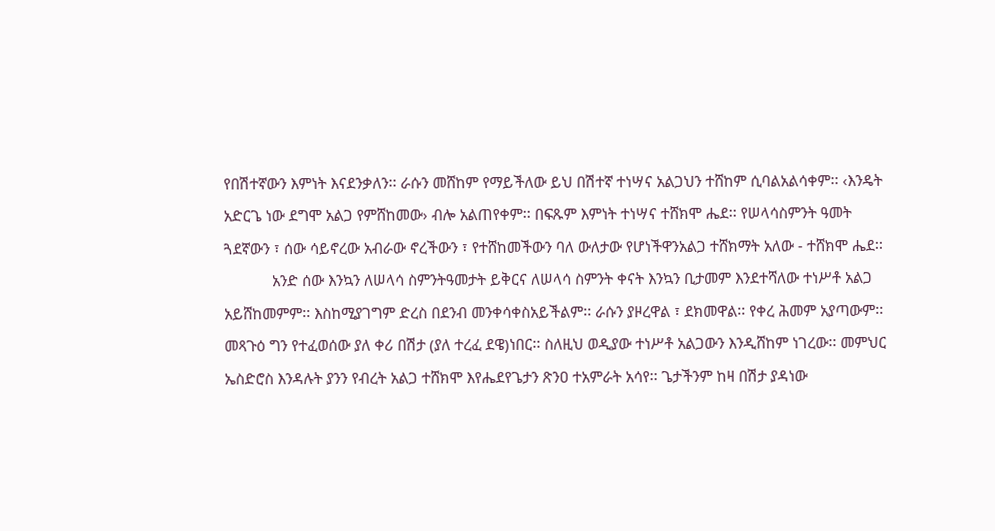የበሽተኛውን እምነት እናደንቃለን፡፡ ራሱን መሸከም የማይችለው ይህ በሽተኛ ተነሣና አልጋህን ተሸከም ሲባልአልሳቀም፡፡ ‹እንዴት አድርጌ ነው ደግሞ አልጋ የምሸከመው› ብሎ አልጠየቀም፡፡ በፍጹም እምነት ተነሣና ተሸክሞ ሔደ፡፡ የሠላሳስምንት ዓመት ጓደኛውን ፣ ሰው ሳይኖረው አብራው ኖረችውን ፣ የተሸከመችውን ባለ ውለታው የሆነችዋንአልጋ ተሸክማት አለው - ተሸክሞ ሔደ፡፡
            አንድ ሰው እንኳን ለሠላሳ ስምንትዓመታት ይቅርና ለሠላሳ ስምንት ቀናት እንኳን ቢታመም እንደተሻለው ተነሥቶ አልጋ አይሸከመምም፡፡ እስከሚያገግም ድረስ በደንብ መንቀሳቀስአይችልም፡፡ ራሱን ያዞረዋል ፣ ደክመዋል፡፡ የቀረ ሕመም አያጣውም፡፡ መጻጉዕ ግን የተፈወሰው ያለ ቀሪ በሽታ (ያለ ተረፈ ደዌ)ነበር፡፡ ስለዚህ ወዲያው ተነሥቶ አልጋውን እንዲሸከም ነገረው፡፡ መምህር ኤስድሮስ እንዳሉት ያንን የብረት አልጋ ተሸክሞ እየሔደየጌታን ጽንዐ ተአምራት አሳየ፡፡ ጌታችንም ከዛ በሽታ ያዳነው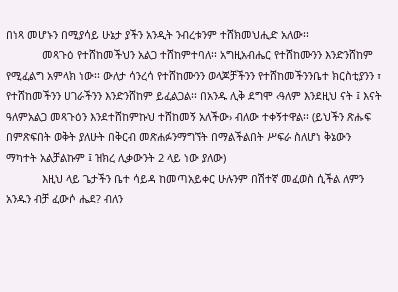በነጻ መሆኑን በሚያሳይ ሁኔታ ያችን አንዲት ንብረቱንም ተሸክመህሒድ አለው፡፡
            መጻጉዕ የተሸከመችህን አልጋ ተሸከምተባለ፡፡ አግዚአብሔር የተሸከሙንን እንድንሸከም የሚፈልግ አምላክ ነው፡፡ ውለታ ሳንረሳ የተሸከሙንን ወላጆቻችንን የተሸከመችንንቤተ ክርስቲያንን ፣ የተሸከመችንን ሀገራችንን እንድንሸከም ይፈልጋል፡፡ በአንዱ ሊቅ ደግሞ ‹ዓለም እንደዚህ ናት ፤ እናት ዓለምአልጋ መጻጉዕን እንደተሸከምኩህ ተሸከመኝ አለችው› ብለው ተቀኝተዋል፡፡ (ይህችን ጽሑፍ በምጽፍበት ወቅት ያለሁት በቅርብ መጽሐፉንማግኘት በማልችልበት ሥፍራ ስለሆነ ቅኔውን ማካተት አልቻልኩም ፤ ዝክረ ሊቃውንት 2 ላይ ነው ያለው)
            እዚህ ላይ ጌታችን ቤተ ሳይዳ ከመጣአይቀር ሁሉንም በሽተኛ መፈወስ ሲችል ለምን አንዱን ብቻ ፈውሶ ሔደ? ብለን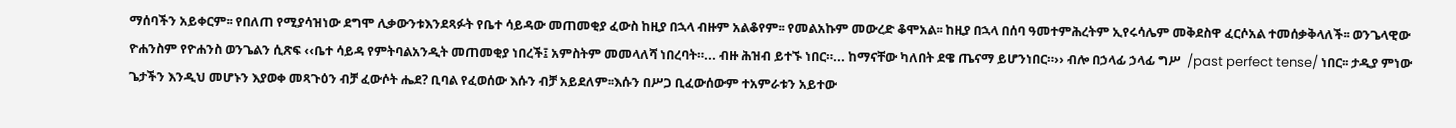ማሰባችን አይቀርም፡፡ የበለጠ የሚያሳዝነው ደግሞ ሊቃውንቱእንደጻፉት የቤተ ሳይዳው መጠመቂያ ፈውስ ከዚያ በኋላ ብዙም አልቆየም፡፡ የመልአኩም መውረድ ቆሞአል፡፡ ከዚያ በኋላ በሰባ ዓመተምሕረትም ኢየሩሳሌም መቅደስዋ ፈርሶአል ተመሰቃቅላለች፡፡ ወንጌላዊው ዮሐንስም የዮሐንስ ወንጌልን ሲጽፍ ‹‹ቤተ ሳይዳ የምትባልአንዲት መጠመቂያ ነበረች፤ አምስትም መመላለሻ ነበረባት።... ብዙ ሕዝብ ይተኙ ነበር።... ከማናቸው ካለበት ደዌ ጤናማ ይሆንነበር።›› ብሎ በኃላፊ ኃላፊ ግሥ  /past perfect tense/ ነበር፡፡ ታዲያ ምነው ጌታችን እንዲህ መሆኑን እያወቀ መጻጉዕን ብቻ ፈውሶት ሔደ? ቢባል የፈወሰው እሱን ብቻ አይደለም፡፡እሱን በሥጋ ቢፈውሰውም ተአምራቱን አይተው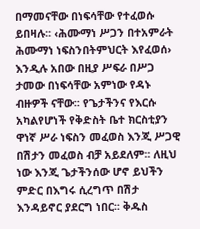በማመናቸው በነፍሳቸው የተፈወሱ ይበዛሉ፡፡ ‹ሕሙማነ ሥጋን በተአምራት ሕሙማነ ነፍስንበትምህርት እየፈወሰ› እንዲሉ አበው በዚያ ሥፍራ በሥጋ ታመው በነፍሳቸው አምነው የዳኑ ብዙዎች ናቸው፡፡ የጌታችንና የእርሱ አካልየሆነች የቅድስት ቤተ ክርስቲያን ዋነኛ ሥራ ነፍስን መፈወስ እንጂ ሥጋዊ በሽታን መፈወስ ብቻ አይደለም፡፡ ለዚህ ነው እንጂ ጌታችንሰው ሆኖ ይህችን ምድር በእግሩ ሲረግጥ በሽታ እንዳይኖር ያደርግ ነበር፡፡ ቅዱስ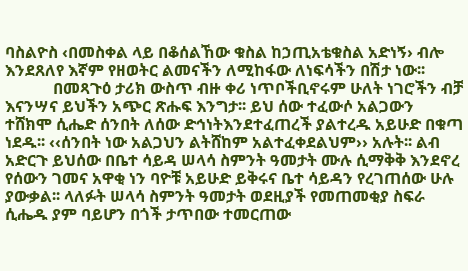ባስልዮስ ‹በመስቀል ላይ በቆሰልኸው ቁስል ከኃጢአቴቁስል አድነኝ› ብሎ እንደጸለየ እኛም የዘወትር ልመናችን ለሚከፋው ለነፍሳችን በሽታ ነው፡፡
            በመጻጉዕ ታሪክ ውስጥ ብዙ ቀሪ ነጥቦችቢኖሩም ሁለት ነገሮችን ብቻ እናንሣና ይህችን አጭር ጽሑፍ እንግታ፡፡ ይህ ሰው ተፈውሶ አልጋውን ተሸክሞ ሲሔድ ሰንበት ለሰው ድኅነትእንደተፈጠረች ያልተረዱ አይሁድ በቁጣ ነደዱ፡፡ ‹‹ሰንበት ነው አልጋህን ልትሸከም አልተፈቀደልህም›› አሉት፡፡ ልብ አድርጉ ይህሰው በቤተ ሳይዳ ሠላሳ ስምንት ዓመታት ሙሉ ሲማቅቅ እንደኖረ የሰውን ገመና አዋቂ ነን ባዮቹ አይሁድ ይቅሩና ቤተ ሳይዳን የረገጠሰው ሁሉ ያውቃል፡፡ ላለፉት ሠላሳ ስምንት ዓመታት ወደዚያች የመጠመቂያ ስፍራ ሲሔዱ ያም ባይሆን በጎች ታጥበው ተመርጠው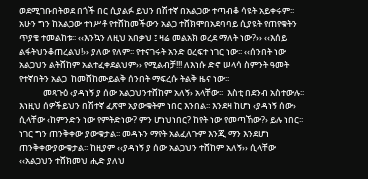ወደሚገቡበትወደ በጎች በር ሲያልፉ ይህን በሽተኛ በአልጋው ተጣብቆ ሳዩት አይቀሩም፡፡ አሁን ግን ከአልጋው ተነሥቶ የተሸከመችውን አልጋ ተሸክሞበአደባባይ ሲያዩት የጠየቁትን ጥያቄ ተመልከቱ፡፡ ‹‹እንኳን ለዚህ አበቃህ ፤ ዛሬ መልአክ ወረደ ማለት ነው?›› ‹‹እሰይ ልፋትህንቆጠረልህ!›› ያለው የለም፡፡ የተናገሩት አንድ ዐረፍተ ነገር ነው፡፡ ‹‹ሰንበት ነው አልጋህን ልትሸከም አልተፈቀደልህም›› የሚልብቻ!!! ለእነሱ ድኖ ሠላሳ ስምንት ዓመት የተኛበትን አልጋ  ከመሸከሙይልቅ ሰንበት ማፍረሱ ትልቅ ዜና ነው፡፡
            መጻጉዕ ‹ያዳነኝ ያ ሰው አልጋህንተሸከም አለኝ› አላቸው፡፡  እስቲ በደንብ አስተውሉ፡፡ እነዚህ ሰዎችይህን በሽተኛ ፈጽሞ አያውቁትም ነበር እንበል፡፡ እንደዛ ከሆነ ‹ያዳነኝ ሰው› ሲላቸው ‹ከምንድን ነው የምትድነው? ምን ሆነህነበር? ከየት ነው የመጣኸው?› ይሉ ነበር፡፡ ነገር ግን ጠንቅቀው ያውቁታል፡፡ መዳኑን ማየት አልፈለጉም እንጂ ማን እንደሆነ ጠንቅቀውያውቁታል፡፡ ከዚያም ‹‹ያዳነኝ ያ ሰው አልጋህን ተሸከም አለኝ›› ሲላቸው ‹‹አልጋህን ተሸክመህ ሒድ ያለህ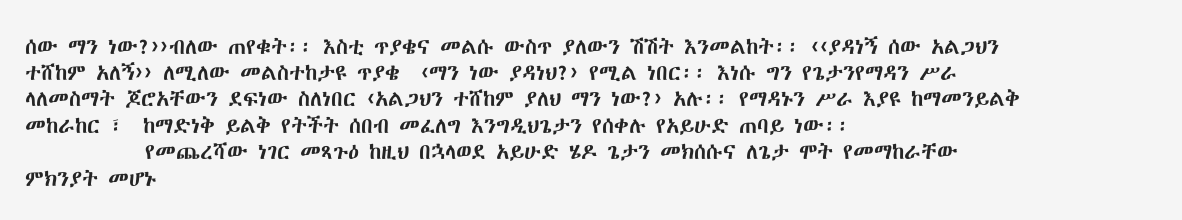ሰው ማን ነው?››ብለው ጠየቁት፡፡ እስቲ ጥያቄና መልሱ ውስጥ ያለውን ሽሽት እንመልከት፡፡ ‹‹ያዳነኝ ሰው አልጋህን ተሸከም አለኝ›› ለሚለው መልስተከታዩ ጥያቄ  ‹ማን ነው ያዳነህ?› የሚል ነበር፡፡ እነሱ ግን የጌታንየማዳን ሥራ ላለመስማት ጆሮአቸውን ደፍነው ስለነበር ‹አልጋህን ተሸከም ያለህ ማን ነው?› አሉ፡፡ የማዳኑን ሥራ እያዩ ከማመንይልቅ መከራከር ፣  ከማድነቅ ይልቅ የትችት ሰበብ መፈለግ እንግዲህጌታን የሰቀሉ የአይሁድ ጠባይ ነው፡፡
            የመጨረሻው ነገር መጻጉዕ ከዚህ በኋላወደ አይሁድ ሄዶ ጌታን መክሰሱና ለጌታ ሞት የመማከራቸው ምክንያት መሆኑ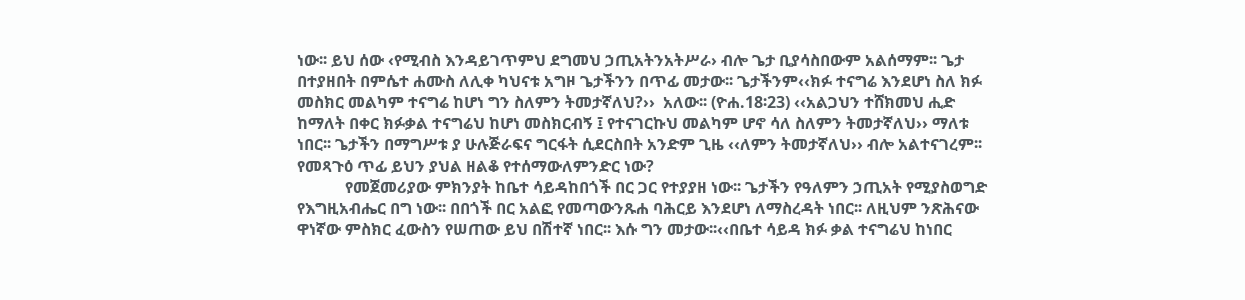ነው፡፡ ይህ ሰው ‹የሚብስ እንዳይገጥምህ ደግመህ ኃጢአትንአትሥራ› ብሎ ጌታ ቢያሳስበውም አልሰማም፡፡ ጌታ በተያዘበት በምሴተ ሐሙስ ለሊቀ ካህናቱ አግዞ ጌታችንን በጥፊ መታው፡፡ ጌታችንም‹‹ክፉ ተናግሬ እንደሆነ ስለ ክፉ መስክር መልካም ተናግሬ ከሆነ ግን ስለምን ትመታኛለህ?››  አለው፡፡ (ዮሐ.18፡23) ‹‹አልጋህን ተሸክመህ ሒድ ከማለት በቀር ክፉቃል ተናግሬህ ከሆነ መስክርብኝ ፤ የተናገርኩህ መልካም ሆኖ ሳለ ስለምን ትመታኛለህ›› ማለቱ ነበር፡፡ ጌታችን በማግሥቱ ያ ሁሉጅራፍና ግርፋት ሲደርስበት አንድም ጊዜ ‹‹ለምን ትመታኛለህ›› ብሎ አልተናገረም፡፡ የመጻጉዕ ጥፊ ይህን ያህል ዘልቆ የተሰማውለምንድር ነው?
            የመጀመሪያው ምክንያት ከቤተ ሳይዳከበጎች በር ጋር የተያያዘ ነው፡፡ ጌታችን የዓለምን ኃጢአት የሚያስወግድ የእግዚአብሔር በግ ነው፡፡ በበጎች በር አልፎ የመጣውንጹሐ ባሕርይ እንደሆነ ለማስረዳት ነበር፡፡ ለዚህም ንጽሕናው ዋነኛው ምስክር ፈውስን የሠጠው ይህ በሽተኛ ነበር፡፡ እሱ ግን መታው፡፡‹‹በቤተ ሳይዳ ክፉ ቃል ተናግሬህ ከነበር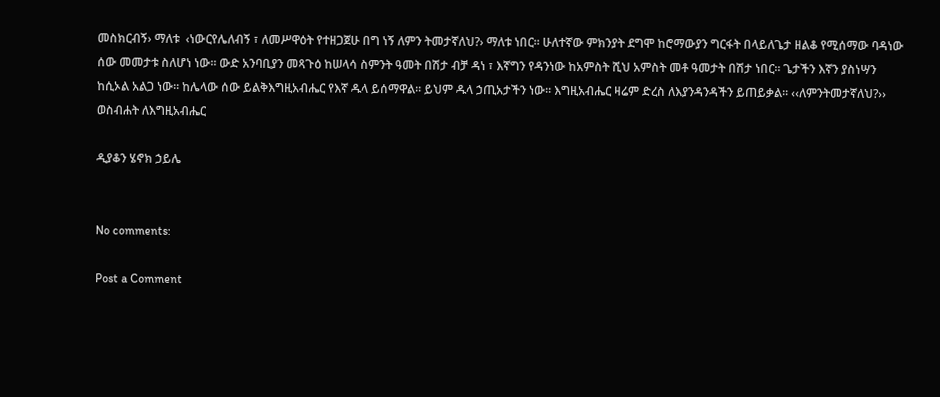መስክርብኝ› ማለቱ  ‹ነውርየሌለብኝ ፣ ለመሥዋዕት የተዘጋጀሁ በግ ነኝ ለምን ትመታኛለህ?› ማለቱ ነበር፡፡ ሁለተኛው ምክንያት ደግሞ ከሮማውያን ግርፋት በላይለጌታ ዘልቆ የሚሰማው ባዳነው ሰው መመታቱ ስለሆነ ነው፡፡ ውድ አንባቢያን መጻጉዕ ከሠላሳ ስምንት ዓመት በሽታ ብቻ ዳነ ፣ እኛግን የዳንነው ከአምስት ሺህ አምስት መቶ ዓመታት በሽታ ነበር፡፡ ጌታችን እኛን ያስነሣን ከሲኦል አልጋ ነው፡፡ ከሌላው ሰው ይልቅእግዚአብሔር የእኛ ዱላ ይሰማዋል፡፡ ይህም ዱላ ኃጢአታችን ነው፡፡ እግዚአብሔር ዛሬም ድረስ ለእያንዳንዳችን ይጠይቃል፡፡ ‹‹ለምንትመታኛለህ?››
ወስብሐት ለእግዚአብሔር

ዲያቆን ሄኖክ ኃይሌ


No comments:

Post a Comment